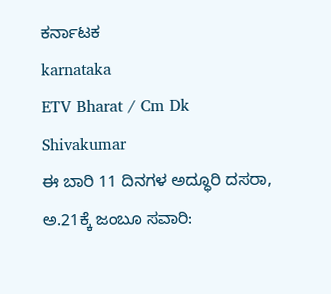ಕರ್ನಾಟಕ
karnataka
ETV Bharat / Cm Dk Shivakumar
ಈ ಬಾರಿ 11 ದಿನಗಳ ಅದ್ಧೂರಿ ದಸರಾ, ಅ.21ಕ್ಕೆ ಜಂಬೂ ಸವಾರಿ: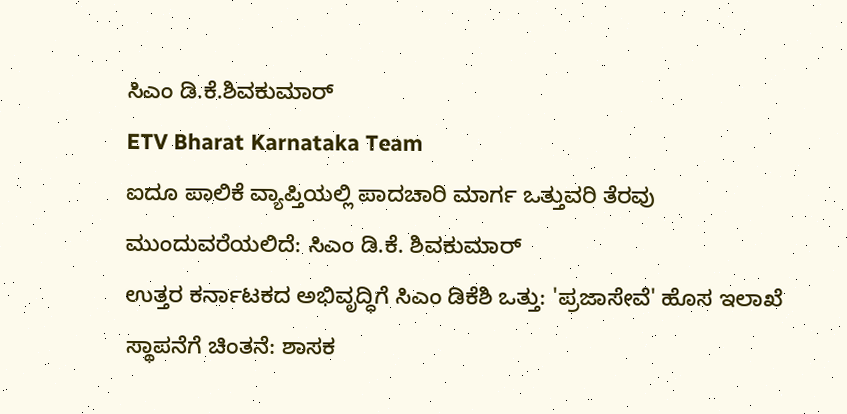ಸಿಎಂ ಡಿ.ಕೆ.ಶಿವಕುಮಾರ್
ETV Bharat Karnataka Team
ಐದೂ ಪಾಲಿಕೆ ವ್ಯಾಪ್ತಿಯಲ್ಲಿ ಪಾದಚಾರಿ ಮಾರ್ಗ ಒತ್ತುವರಿ ತೆರವು ಮುಂದುವರೆಯಲಿದೆ: ಸಿಎಂ ಡಿ.ಕೆ. ಶಿವಕುಮಾರ್
ಉತ್ತರ ಕರ್ನಾಟಕದ ಅಭಿವೃದ್ಧಿಗೆ ಸಿಎಂ ಡಿಕೆಶಿ ಒತ್ತು: 'ಪ್ರಜಾಸೇವೆ' ಹೊಸ ಇಲಾಖೆ ಸ್ಥಾಪನೆಗೆ ಚಿಂತನೆ: ಶಾಸಕ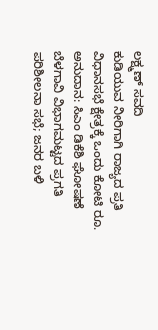ಲಕ್ಷ್ಮಣ್ ಸವದಿ
ಕುಡಿಯುವ ನೀರಿಗಾಗಿ ರಾಜ್ಯದ ಪ್ರತಿ ವಿಧಾನಸಭೆ ಕ್ಷೇತ್ರಕ್ಕೆ ಒಂದು ಕೋಟಿ ರೂ. ಅನುದಾನ: ಸಿಎಂ ಡಿಕೆಶಿ ಘೋಷಣೆ
ಬೆಳಗಾವಿ ವಿಭಾಗಮಟ್ಟದ ಪ್ರಗತಿ ಪರಿಶೀಲನಾ ಸಭೆ; ಜನರ ಬಳಿ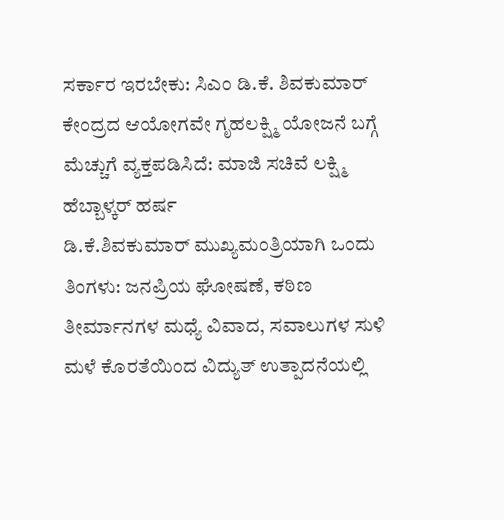ಸರ್ಕಾರ ಇರಬೇಕು: ಸಿಎಂ ಡಿ.ಕೆ. ಶಿವಕುಮಾರ್
ಕೇಂದ್ರದ ಆಯೋಗವೇ ಗೃಹಲಕ್ಷ್ಮಿ ಯೋಜನೆ ಬಗ್ಗೆ ಮೆಚ್ಚುಗೆ ವ್ಯಕ್ತಪಡಿಸಿದೆ: ಮಾಜಿ ಸಚಿವೆ ಲಕ್ಷ್ಮಿ ಹೆಬ್ಬಾಳ್ಕರ್ ಹರ್ಷ
ಡಿ.ಕೆ.ಶಿವಕುಮಾರ್ ಮುಖ್ಯಮಂತ್ರಿಯಾಗಿ ಒಂದು ತಿಂಗಳು: ಜನಪ್ರಿಯ ಘೋಷಣೆ, ಕಠಿಣ ತೀರ್ಮಾನಗಳ ಮಧ್ಯೆ ವಿವಾದ, ಸವಾಲುಗಳ ಸುಳಿ
ಮಳೆ ಕೊರತೆಯಿಂದ ವಿದ್ಯುತ್ ಉತ್ಪಾದನೆಯಲ್ಲಿ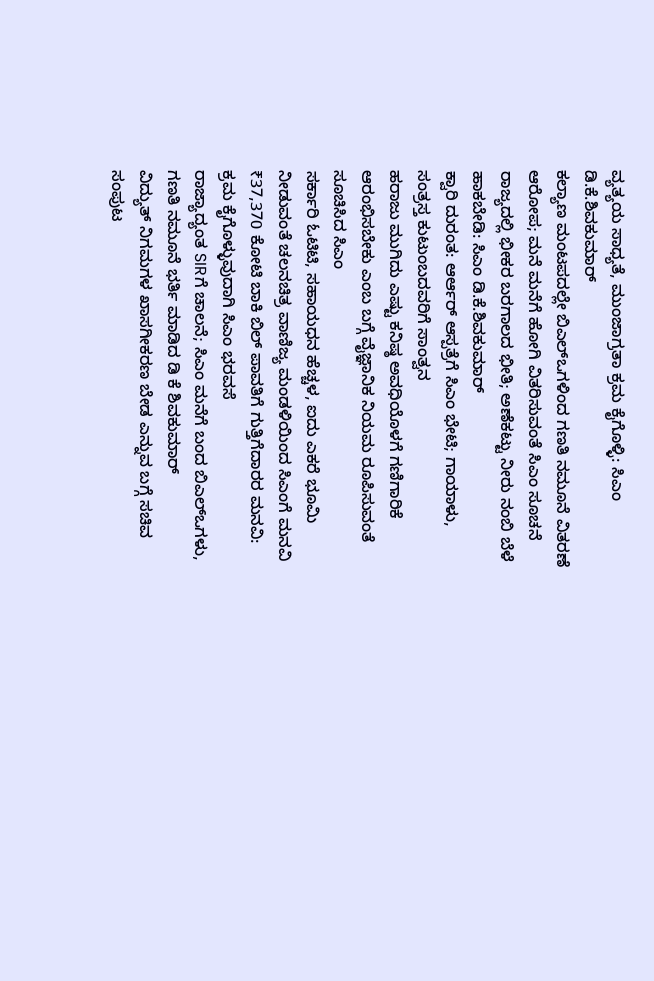ವ್ಯತ್ಯಯ ಸಾಧ್ಯತೆ, ಮುಂಜಾಗ್ರತಾ ಕ್ರಮ ಕೈಗೊಳ್ಳಿ: ಸಿಎಂ ಡಿ.ಕೆ.ಶಿವಕುಮಾರ್
ಕಲ್ಯಾಣ ಮಂಟಪದಲ್ಲೇ ಬಿಎಲ್ಒಗಳಿಂದ ಗಣತಿ ನಮೂನೆ ವಿತರಣೆ ಆರೋಪ; ಮನೆ ಮನೆಗೆ ಹೋಗಿ ವಿತರಿಸುವಂತೆ ಸಿಎಂ ಸೂಚನೆ
ರಾಜ್ಯದಲ್ಲಿ ಭೀಕರ ಬರಗಾಲದ ಭೀತಿ; ಅಣೆಕಟ್ಟು ನೀರು ನಂಬಿ ಬೆಳೆ ಹಾಕಬೇಡಿ: ಸಿಎಂ ಡಿ.ಕೆ.ಶಿವಕುಮಾರ್
ಕ್ವಾರಿ ದುರಂತ: ಆರ್ಆರ್ ಆಸ್ಪತ್ರೆಗೆ ಸಿಎಂ ಭೇಟಿ; ಗಾಯಾಳು, ಸಂತ್ರಸ್ತ ಕುಟುಂಬದವರಿಗೆ ಸಾಂತ್ವನ
ಹರಾಜು ಮುಗಿದು ಎಷ್ಟು ಕನಿಷ್ಠ ಅವಧಿಯೊಳಗೆ ಗಣಿಗಾರಿಕೆ ಆರಂಭಿಸಬೇಕು ಎಂಬ ಬಗ್ಗೆ ವೈಜ್ಞಾನಿಕ ನಿಯಮ ರೂಪಿಸುವಂತೆ ಸೂಚಿಸಿದ ಸಿಎಂ
ಸರ್ಕಾರಿ ಓಟಿಟಿ, ಸಹಾಯಧನ ಹೆಚ್ಚಳ, ಐದು ಎಕರೆ ಭೂಮಿ ನೀಡುವಂತೆ ಚಲನಚಿತ್ರ ವಾಣಿಜ್ಯ ಮಂಡಳಿಯಿಂದ ಸಿಎಂಗೆ ಮನವಿ
₹37,370 ಕೋಟಿ ಬಾಕಿ ಬಿಲ್ ಪಾವತಿಗೆ ಗುತ್ತಿಗೆದಾರರ ಮನವಿ: ಕ್ರಮ ಕೈಗೊಳ್ಳುವುದಾಗಿ ಸಿಎಂ ಭರವಸೆ
ರಾಜ್ಯಾದ್ಯಂತ SIRಗೆ ಚಾಲನೆ; ಸಿಎಂ ಮನೆಗೆ ಬಂದ ಬಿಎಲ್ಒಗಳು, ಗಣತಿ ನಮೂನೆ ಭರ್ತಿ ಮಾಡಿದ ಡಿ ಕೆ ಶಿವಕುಮಾರ್
ವಿದ್ಯುತ್ ನಿಗಮಗಳ ಖಾಸಗೀಕರಣ ಬೇಡ ಎನ್ನುವ ಬಗ್ಗೆ ಸಚಿವ ಸಂಪುಟ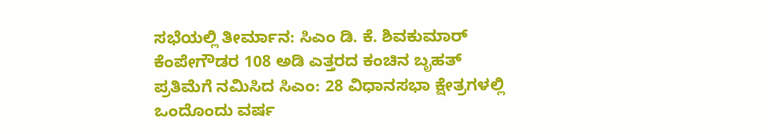ಸಭೆಯಲ್ಲಿ ತೀರ್ಮಾನ: ಸಿಎಂ ಡಿ. ಕೆ. ಶಿವಕುಮಾರ್
ಕೆಂಪೇಗೌಡರ 108 ಅಡಿ ಎತ್ತರದ ಕಂಚಿನ ಬೃಹತ್ ಪ್ರತಿಮೆಗೆ ನಮಿಸಿದ ಸಿಎಂ: 28 ವಿಧಾನಸಭಾ ಕ್ಷೇತ್ರಗಳಲ್ಲಿ ಒಂದೊಂದು ವರ್ಷ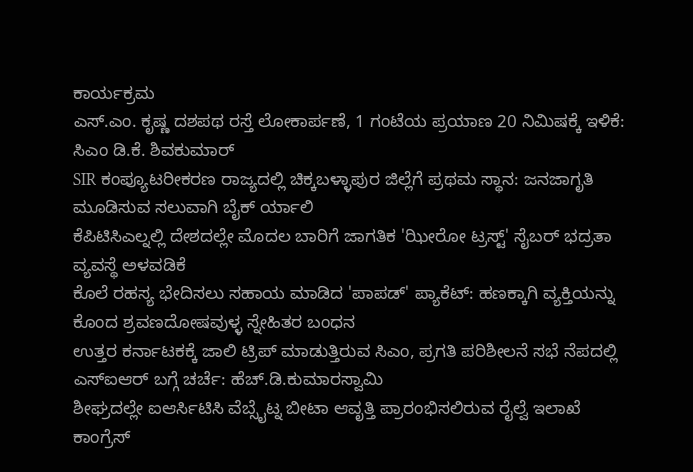ಕಾರ್ಯಕ್ರಮ
ಎಸ್.ಎಂ. ಕೃಷ್ಣ ದಶಪಥ ರಸ್ತೆ ಲೋಕಾರ್ಪಣೆ, 1 ಗಂಟೆಯ ಪ್ರಯಾಣ 20 ನಿಮಿಷಕ್ಕೆ ಇಳಿಕೆ: ಸಿಎಂ ಡಿ.ಕೆ. ಶಿವಕುಮಾರ್
SIR ಕಂಪ್ಯೂಟರೀಕರಣ ರಾಜ್ಯದಲ್ಲಿ ಚಿಕ್ಕಬಳ್ಳಾಪುರ ಜಿಲ್ಲೆಗೆ ಪ್ರಥಮ ಸ್ಥಾನ: ಜನಜಾಗೃತಿ ಮೂಡಿಸುವ ಸಲುವಾಗಿ ಬೈಕ್ ರ್ಯಾಲಿ
ಕೆಪಿಟಿಸಿಎಲ್ನಲ್ಲಿ ದೇಶದಲ್ಲೇ ಮೊದಲ ಬಾರಿಗೆ ಜಾಗತಿಕ 'ಝೀರೋ ಟ್ರಸ್ಟ್' ಸೈಬರ್ ಭದ್ರತಾ ವ್ಯವಸ್ಥೆ ಅಳವಡಿಕೆ
ಕೊಲೆ ರಹಸ್ಯ ಭೇದಿಸಲು ಸಹಾಯ ಮಾಡಿದ 'ಪಾಪಡ್' ಪ್ಯಾಕೆಟ್: ಹಣಕ್ಕಾಗಿ ವ್ಯಕ್ತಿಯನ್ನು ಕೊಂದ ಶ್ರವಣದೋಷವುಳ್ಳ ಸ್ನೇಹಿತರ ಬಂಧನ
ಉತ್ತರ ಕರ್ನಾಟಕಕ್ಕೆ ಜಾಲಿ ಟ್ರಿಪ್ ಮಾಡುತ್ತಿರುವ ಸಿಎಂ, ಪ್ರಗತಿ ಪರಿಶೀಲನೆ ಸಭೆ ನೆಪದಲ್ಲಿ ಎಸ್ಐಆರ್ ಬಗ್ಗೆ ಚರ್ಚೆ: ಹೆಚ್.ಡಿ.ಕುಮಾರಸ್ವಾಮಿ
ಶೀಘ್ರದಲ್ಲೇ ಐಆರ್ಸಿಟಿಸಿ ವೆಬ್ಸೈಟ್ನ ಬೀಟಾ ಆವೃತ್ತಿ ಪ್ರಾರಂಭಿಸಲಿರುವ ರೈಲ್ವೆ ಇಲಾಖೆ
ಕಾಂಗ್ರೆಸ್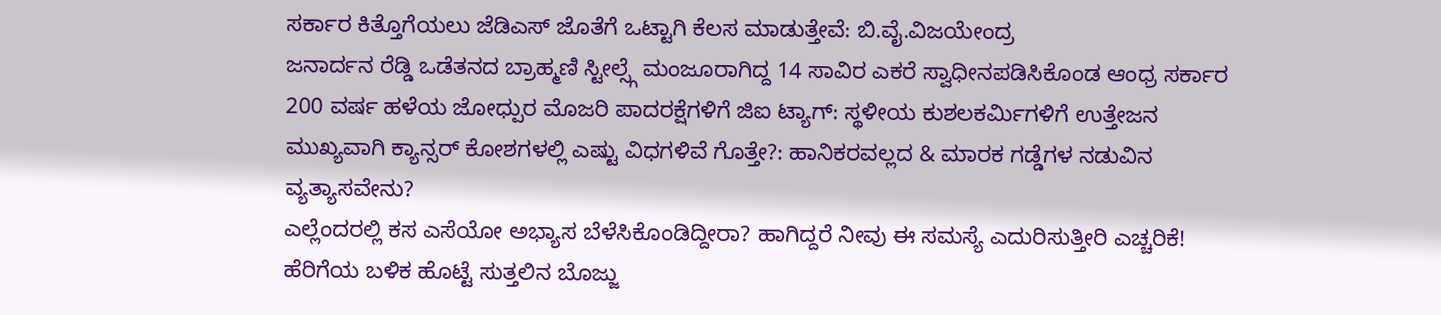ಸರ್ಕಾರ ಕಿತ್ತೊಗೆಯಲು ಜೆಡಿಎಸ್ ಜೊತೆಗೆ ಒಟ್ಟಾಗಿ ಕೆಲಸ ಮಾಡುತ್ತೇವೆ: ಬಿ.ವೈ.ವಿಜಯೇಂದ್ರ
ಜನಾರ್ದನ ರೆಡ್ಡಿ ಒಡೆತನದ ಬ್ರಾಹ್ಮಣಿ ಸ್ಟೀಲ್ಸ್ಗೆ ಮಂಜೂರಾಗಿದ್ದ 14 ಸಾವಿರ ಎಕರೆ ಸ್ವಾಧೀನಪಡಿಸಿಕೊಂಡ ಆಂಧ್ರ ಸರ್ಕಾರ
200 ವರ್ಷ ಹಳೆಯ ಜೋಧ್ಪುರ ಮೊಜರಿ ಪಾದರಕ್ಷೆಗಳಿಗೆ ಜಿಐ ಟ್ಯಾಗ್: ಸ್ಥಳೀಯ ಕುಶಲಕರ್ಮಿಗಳಿಗೆ ಉತ್ತೇಜನ
ಮುಖ್ಯವಾಗಿ ಕ್ಯಾನ್ಸರ್ ಕೋಶಗಳಲ್ಲಿ ಎಷ್ಟು ವಿಧಗಳಿವೆ ಗೊತ್ತೇ?: ಹಾನಿಕರವಲ್ಲದ & ಮಾರಕ ಗಡ್ಡೆಗಳ ನಡುವಿನ ವ್ಯತ್ಯಾಸವೇನು?
ಎಲ್ಲೆಂದರಲ್ಲಿ ಕಸ ಎಸೆಯೋ ಅಭ್ಯಾಸ ಬೆಳೆಸಿಕೊಂಡಿದ್ದೀರಾ? ಹಾಗಿದ್ದರೆ ನೀವು ಈ ಸಮಸ್ಯೆ ಎದುರಿಸುತ್ತೀರಿ ಎಚ್ಚರಿಕೆ!
ಹೆರಿಗೆಯ ಬಳಿಕ ಹೊಟ್ಟೆ ಸುತ್ತಲಿನ ಬೊಜ್ಜು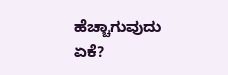ಹೆಚ್ಚಾಗುವುದು ಏಕೆ?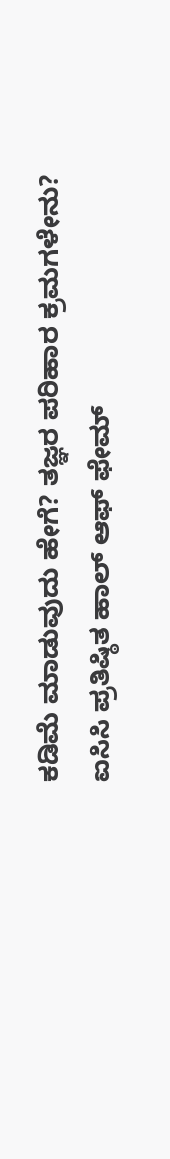ಕಡಿಮೆ ಮಾಡುವುದು ಹೇಗೆ? ತಜ್ಞರ ಪರಿಹಾರ ಕ್ರಮಗಳೇನು?
ಐಸಿಸಿ ಪ್ರತಿಷ್ಠಿತ ಹಾಲ್ ಆಫ್ ಫೇಮ್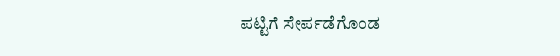ಪಟ್ಟಿಗೆ ಸೇರ್ಪಡೆಗೊಂಡ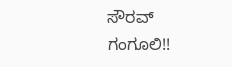ಸೌರವ್ ಗಂಗೂಲಿ!!